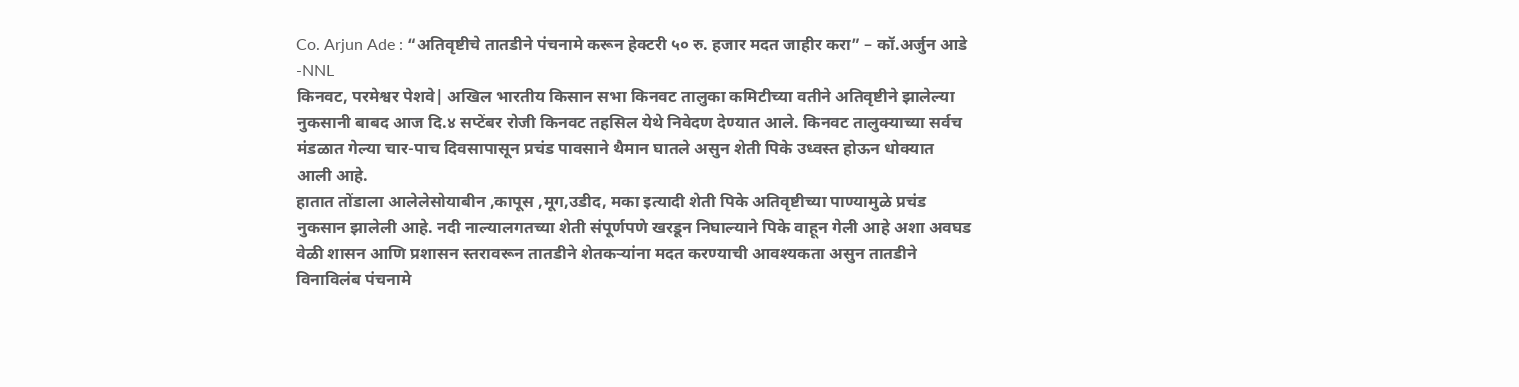Co. Arjun Ade : “अतिवृष्टीचे तातडीने पंचनामे करून हेक्टरी ५० रु. हजार मदत जाहीर करा” – कॉ.अर्जुन आडे -NNL
किनवट, परमेश्वर पेशवे| अखिल भारतीय किसान सभा किनवट तालुका कमिटीच्या वतीने अतिवृष्टीने झालेल्या नुकसानी बाबद आज दि.४ सप्टेंबर रोजी किनवट तहसिल येथे निवेदण देण्यात आले. किनवट तालुक्याच्या सर्वच मंडळात गेल्या चार-पाच दिवसापासून प्रचंड पावसाने थैमान घातले असुन शेती पिके उध्वस्त होऊन धोक्यात आली आहे.
हातात तोंडाला आलेलेसोयाबीन ,कापूस ,मूग,उडीद, मका इत्यादी शेती पिके अतिवृष्टीच्या पाण्यामुळे प्रचंड नुकसान झालेली आहे. नदी नाल्यालगतच्या शेती संपूर्णपणे खरडून निघाल्याने पिके वाहून गेली आहे अशा अवघड वेळी शासन आणि प्रशासन स्तरावरून तातडीने शेतकऱ्यांना मदत करण्याची आवश्यकता असुन तातडीने विनाविलंब पंचनामे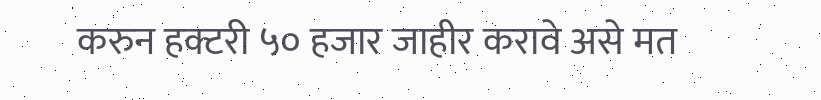करुन हक्टरी ५० हजार जाहीर करावे असे मत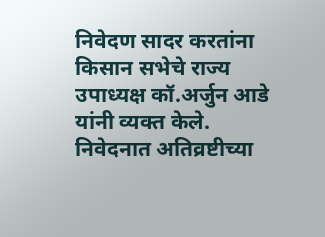निवेदण सादर करतांना किसान सभेचे राज्य उपाध्यक्ष कॉ.अर्जुन आडे यांनी व्यक्त केले.
निवेदनात अतिव्रष्टीच्या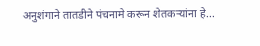अनुशंगाने तातडीने पंचनामे करून शेतकऱ्यांना हे...